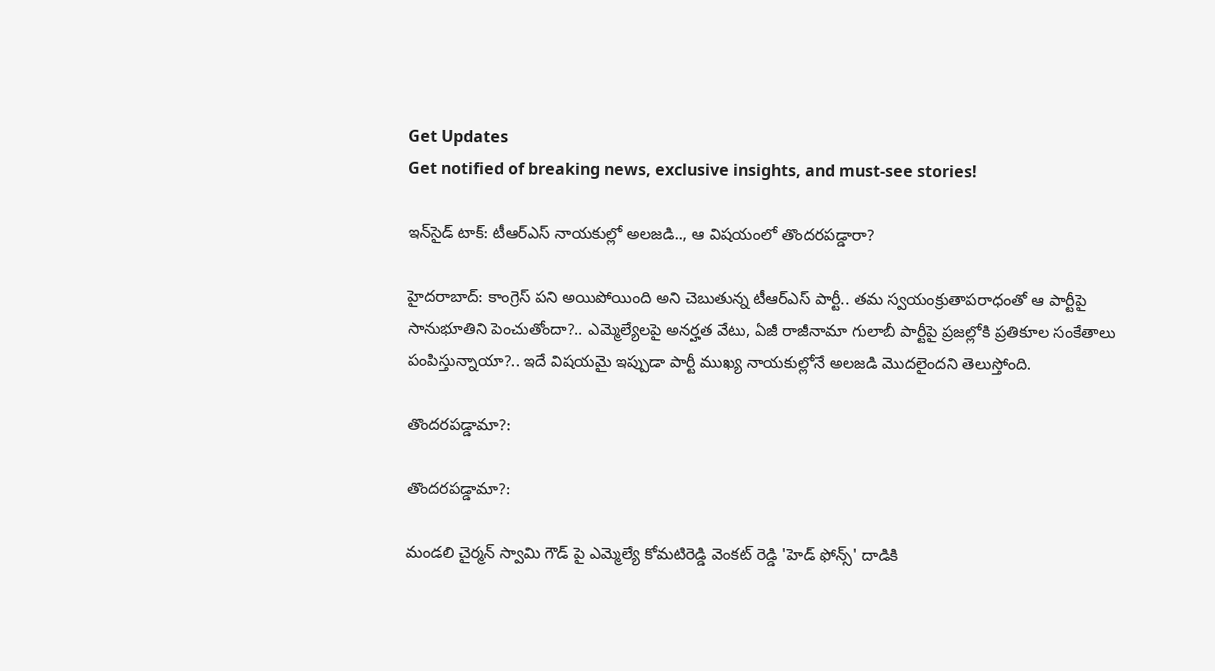Get Updates
Get notified of breaking news, exclusive insights, and must-see stories!

ఇన్‌సైడ్ టాక్: టీఆర్ఎస్ నాయకుల్లో అలజడి.., ఆ విషయంలో తొందరపడ్డారా?

హైదరాబాద్: కాంగ్రెస్ పని అయిపోయింది అని చెబుతున్న టీఆర్ఎస్ పార్టీ.. తమ స్వయంక్రుతాపరాధంతో ఆ పార్టీపై సానుభూతిని పెంచుతోందా?.. ఎమ్మెల్యేలపై అనర్హత వేటు, ఏజీ రాజీనామా గులాబీ పార్టీపై ప్రజల్లోకి ప్రతికూల సంకేతాలు పంపిస్తున్నాయా?.. ఇదే విషయమై ఇప్పుడా పార్టీ ముఖ్య నాయకుల్లోనే అలజడి మొదలైందని తెలుస్తోంది.

తొందరపడ్డామా?:

తొందరపడ్డామా?:

మండలి చైర్మన్ స్వామి గౌడ్ పై ఎమ్మెల్యే కోమటిరెడ్డి వెంకట్ రెడ్డి 'హెడ్ ఫోన్స్' దాడికి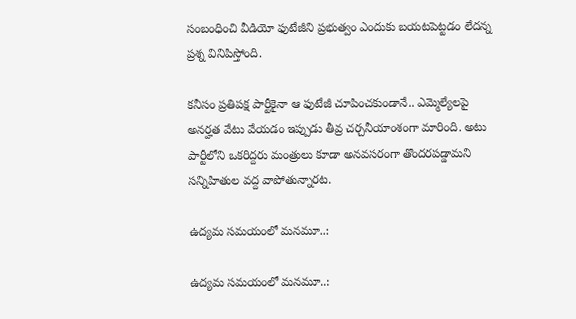సంబంధించి వీడియో ఫుటేజీని ప్రభుత్వం ఎందుకు బయటపెట్టడం లేదన్న ప్రశ్న వినిపిస్తోంది.

కనీసం ప్రతిపక్ష పార్టీకైనా ఆ ఫుటేజీ చూపించకుండానే.. ఎమ్మెల్యేలపై అనర్హత వేటు వేయడం ఇప్పుడు తీవ్ర చర్చనీయాంశంగా మారింది. అటు పార్టీలోని ఒకరిద్దరు మంత్రులు కూడా అనవసరంగా తొందరపడ్డామని సన్నిహితుల వద్ద వాపోతున్నారట.

ఉద్యమ సమయంలో మనమూ..:

ఉద్యమ సమయంలో మనమూ..: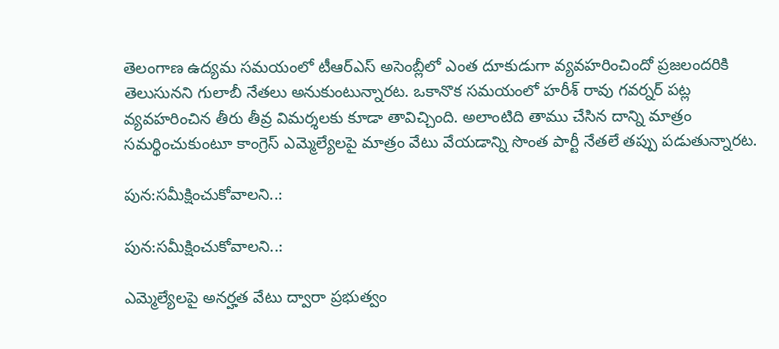తెలంగాణ ఉద్యమ సమయంలో టీఆర్ఎస్ అసెంబ్లీలో ఎంత దూకుడుగా వ్యవహరించిందో ప్రజలందరికి తెలుసునని గులాబీ నేతలు అనుకుంటున్నారట. ఒకానొక సమయంలో హరీశ్ రావు గవర్నర్ పట్ల వ్యవహరించిన తీరు తీవ్ర విమర్శలకు కూడా తావిచ్చింది. అలాంటిది తాము చేసిన దాన్ని మాత్రం సమర్థించుకుంటూ కాంగ్రెస్ ఎమ్మెల్యేలపై మాత్రం వేటు వేయడాన్ని సొంత పార్టీ నేతలే తప్పు పడుతున్నారట.

పున:సమీక్షించుకోవాలని..:

పున:సమీక్షించుకోవాలని..:

ఎమ్మెల్యేలపై అనర్హత వేటు ద్వారా ప్రభుత్వం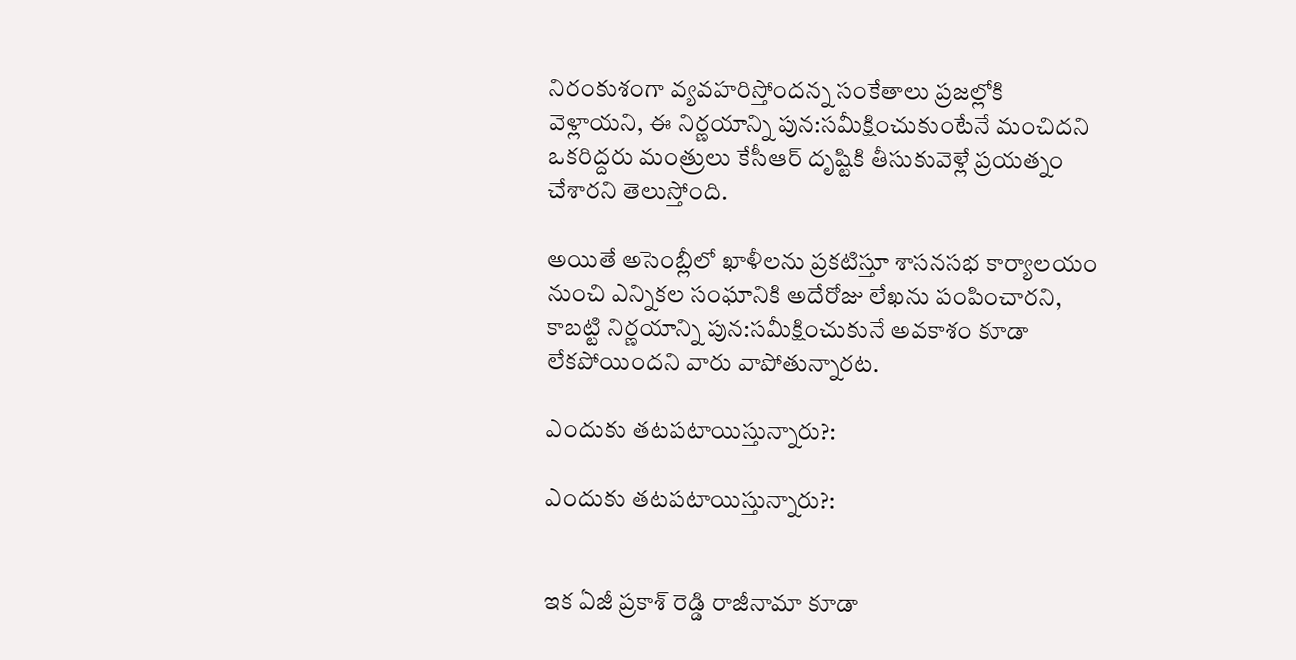నిరంకుశంగా వ్యవహరిస్తోందన్న సంకేతాలు ప్రజల్లోకి వెళ్లాయని, ఈ నిర్ణయాన్ని పున:సమీక్షించుకుంటేనే మంచిదని ఒకరిద్దరు మంత్రులు కేసీఆర్ దృష్టికి తీసుకువెళ్లే ప్రయత్నం చేశారని తెలుస్తోంది.

అయితే అసెంబ్లీలో ఖాళీలను ప్రకటిస్తూ శాసనసభ కార్యాలయం నుంచి ఎన్నికల సంఘానికి అదేరోజు లేఖను పంపించారని, కాబట్టి నిర్ణయాన్ని పున:సమీక్షించుకునే అవకాశం కూడా లేకపోయిందని వారు వాపోతున్నారట.

ఎందుకు తటపటాయిస్తున్నారు?:

ఎందుకు తటపటాయిస్తున్నారు?:


ఇక ఏజీ ప్రకాశ్ రెడ్డి రాజీనామా కూడా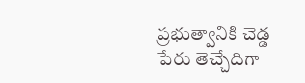ప్రభుత్వానికి చెడ్డ పేరు తెచ్చేదిగా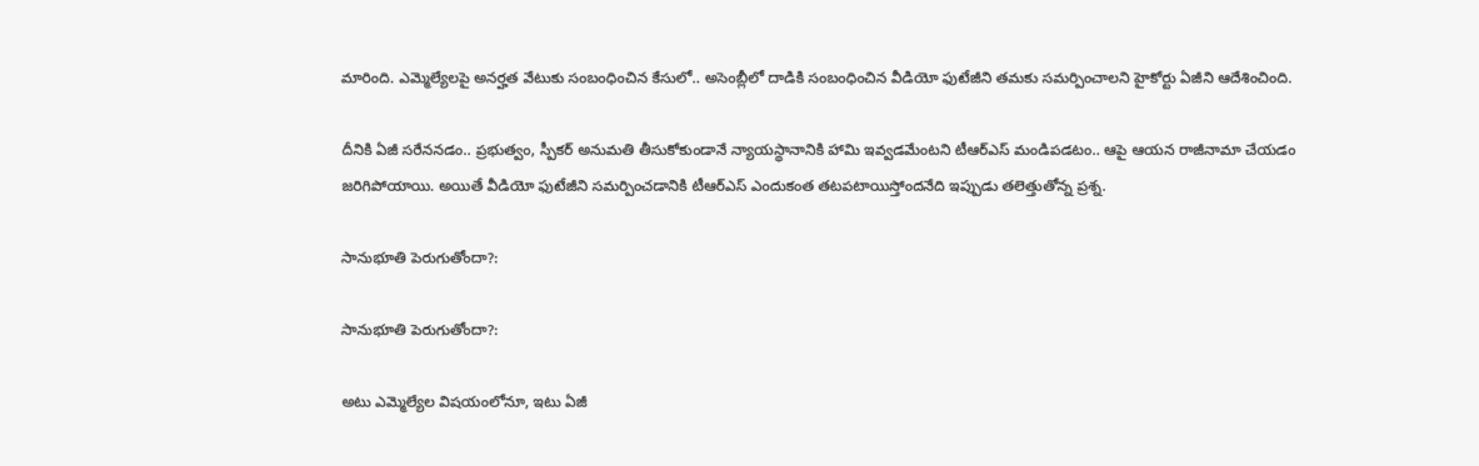మారింది. ఎమ్మెల్యేలపై అనర్హత వేటుకు సంబంధించిన కేసులో.. అసెంబ్లీలో దాడికి సంబంధించిన వీడియో ఫుటేజీని తమకు సమర్పించాలని హైకోర్టు ఏజీని ఆదేశించింది.

దీనికి ఏజీ సరేననడం.. ప్రభుత్వం, స్పీకర్‌ అనుమతి తీసుకోకుండానే న్యాయస్థానానికి హామి ఇవ్వడమేంటని టీఆర్ఎస్ మండిపడటం.. ఆపై ఆయన రాజీనామా చేయడం జరిగిపోయాయి. అయితే వీడియో ఫుటేజీని సమర్పించడానికి టీఆర్ఎస్ ఎందుకంత తటపటాయిస్తోందనేది ఇప్పుడు తలెత్తుతోన్న ప్రశ్న.

సానుభూతి పెరుగుతోందా?:

సానుభూతి పెరుగుతోందా?:

అటు ఎమ్మెల్యేల విషయంలోనూ, ఇటు ఏజీ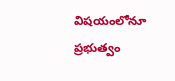విషయంలోనూ ప్రభుత్వం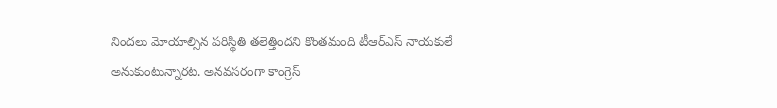నిందలు మోయాల్సిన పరిస్థితి తలెత్తిందని కొంతమంది టీఆర్ఎస్ నాయకులే అనుకుంటున్నారట. అనవసరంగా కాంగ్రెస్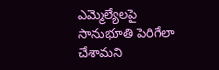ఎమ్మెల్యేలపై సానుభూతి పెరిగేలా చేశామని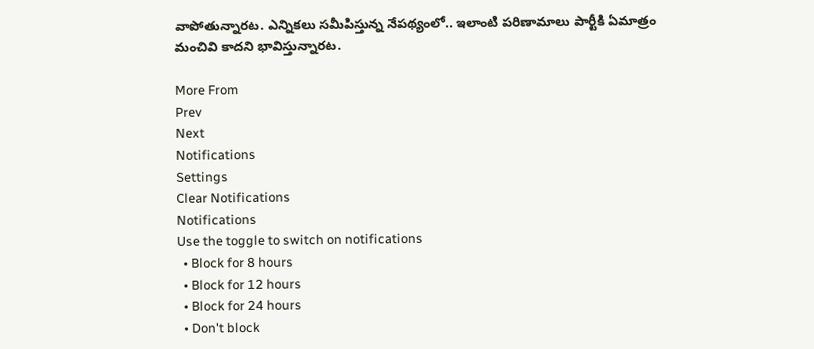వాపోతున్నారట. ఎన్నికలు సమీపిస్తున్న నేపథ్యంలో.. ఇలాంటి పరిణామాలు పార్టీకి ఏమాత్రం మంచివి కాదని భావిస్తున్నారట.

More From
Prev
Next
Notifications
Settings
Clear Notifications
Notifications
Use the toggle to switch on notifications
  • Block for 8 hours
  • Block for 12 hours
  • Block for 24 hours
  • Don't block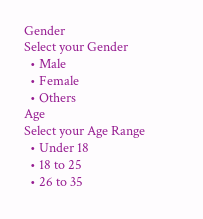Gender
Select your Gender
  • Male
  • Female
  • Others
Age
Select your Age Range
  • Under 18
  • 18 to 25
  • 26 to 35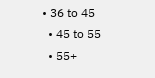• 36 to 45
  • 45 to 55
  • 55+